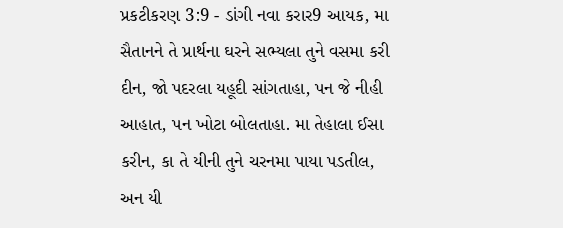પ્રકટીકરણ 3:9 - ડાંગી નવા કરાર9 આયક, મા સૈતાનને તે પ્રાર્થના ઘરને સભ્યલા તુને વસમા કરી દીન, જો પદરલા યહૂદી સાંગતાહા, પન જે નીહી આહાત, પન ખોટા બોલતાહા. મા તેહાલા ઈસા કરીન, કા તે યીની તુને ચરનમા પાયા પડતીલ, અન યી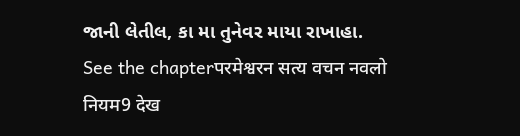જાની લેતીલ, કા મા તુનેવર માયા રાખાહા. See the chapterपरमेश्वरन सत्य वचन नवलो नियम9 देख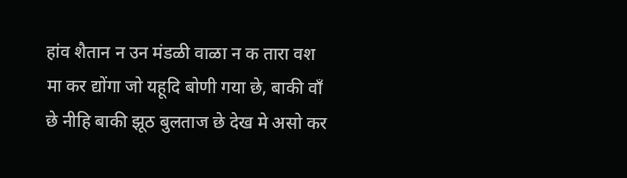हांव शैतान न उन मंडळी वाळा न क तारा वश मा कर द्योंगा जो यहूदि बोणी गया छे, बाकी वाँ छे नीहि बाकी झूठ बुलताज छे देख मे असो कर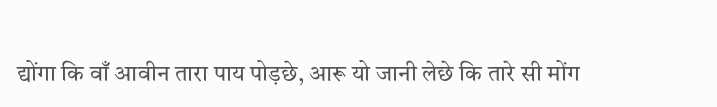द्योंगा कि वाँ आवीन तारा पाय पोड़छे, आरू यो जानी लेछे कि तारे सी मोंग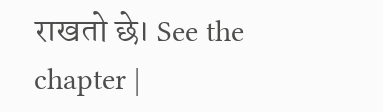राखतो छे। See the chapter |